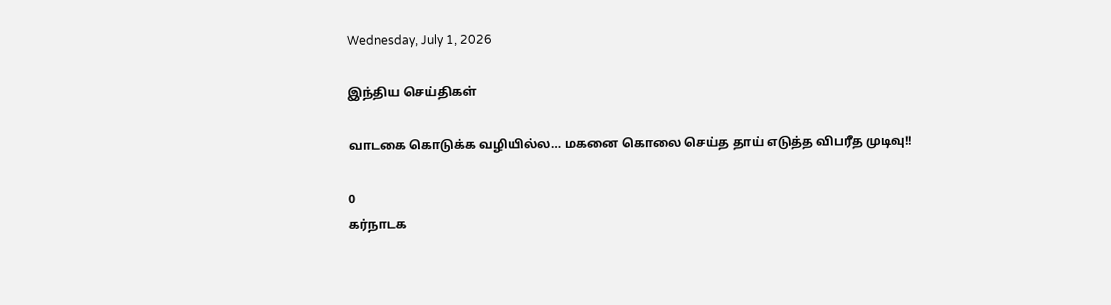Wednesday, July 1, 2026

இந்திய செய்திகள்

வாடகை கொடுக்க வழியில்ல… மகனை கொலை செய்த தாய் எடுத்த விபரீத முடிவு!!

0
கர்நாடக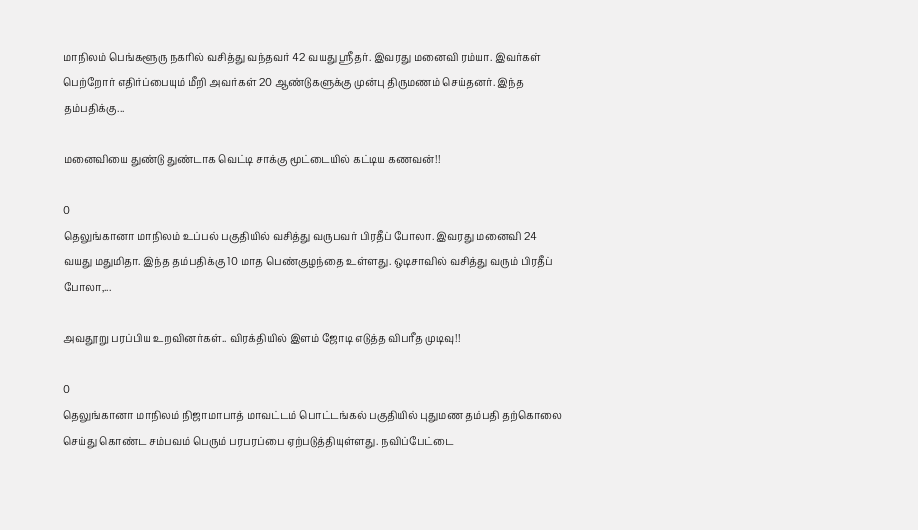மாநிலம் பெங்களூரு நகரில் வசித்து வந்தவர் 42 வயது ஸ்ரீதர். இவரது மனைவி ரம்யா. இவர்கள் பெற்றோர் எதிர்ப்பையும் மீறி அவர்கள் 20 ஆண்டுகளுக்கு முன்பு திருமணம் செய்தனர். இந்த தம்பதிக்கு...

மனைவியை துண்டு துண்டாக வெட்டி சாக்கு மூட்டையில் கட்டிய கணவன்!!

0
தெலுங்கானா மாநிலம் உப்பல் பகுதியில் வசித்து வருபவர் பிரதீப் போலா. இவரது மனைவி 24 வயது மதுமிதா. இந்த தம்பதிக்கு 10 மாத பெண்குழந்தை உள்ளது. ஒடிசாவில் வசித்து வரும் பிரதீப் போலா,...

அவதூறு பரப்பிய உறவினர்கள்.. விரக்தியில் இளம் ஜோடி எடுத்த விபரீத முடிவு!!

0
தெலுங்கானா மாநிலம் நிஜாமாபாத் மாவட்டம் பொட்டங்கல் பகுதியில் புதுமண தம்பதி தற்கொலை செய்து கொண்ட சம்பவம் பெரும் பரபரப்பை ஏற்படுத்தியுள்ளது. நவிப்பேட்டை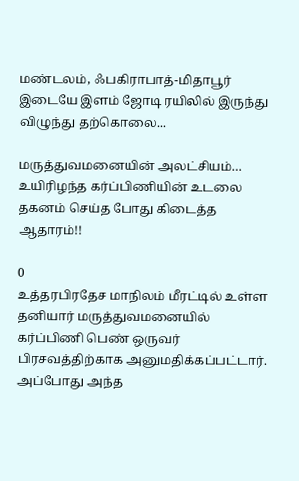மண்டலம், ஃபகிராபாத்-மிதாபூர் இடையே இளம் ஜோடி ரயிலில் இருந்து விழுந்து தற்கொலை...

மருத்துவமனையின் அலட்சியம்… உயிரிழந்த கர்ப்பிணியின் உடலை தகனம் செய்த போது கிடைத்த ஆதாரம்!!

0
உத்தரபிரதேச மாநிலம் மீரட்டில் உள்ள தனியார் மருத்துவமனையில் கர்ப்பிணி பெண் ஒருவர் பிரசவத்திற்காக அனுமதிக்கப்பட்டார். அப்போது அந்த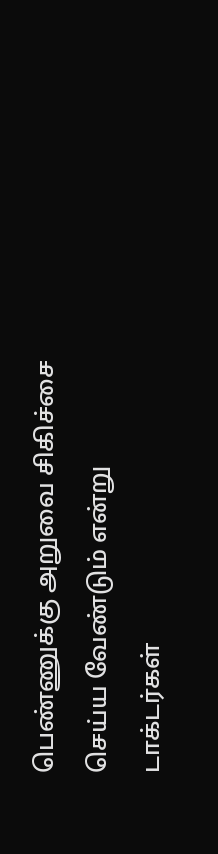பெண்ணுக்கு அறுவை சிகிச்சை செய்ய வேண்டும் என்று டாக்டர்கள்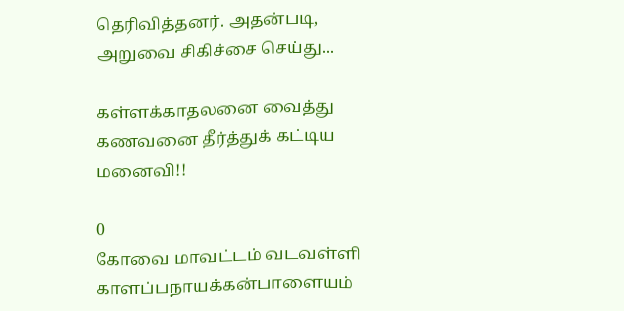தெரிவித்தனர். அதன்படி, அறுவை சிகிச்சை செய்து...

கள்ளக்காதலனை வைத்து கணவனை தீர்த்துக் கட்டிய மனைவி!!

0
கோவை மாவட்டம் வடவள்ளி காளப்பநாயக்கன்பாளையம்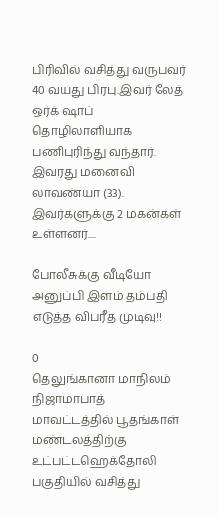பிரிவில் வசித்து வருபவர் 40 வயது பிரபு.இவர் லேத் ஒர்க் ஷாப் தொழிலாளியாக பணிபுரிந்து வந்தார். இவரது மனைவி லாவண்யா (33). இவர்களுக்கு 2 மகன்கள் உள்ளனர்....

போலீசுக்கு வீடியோ அனுப்பி இளம் தம்பதி எடுத்த விபரீத முடிவு!!

0
தெலுங்கானா மாநிலம் நிஜாமாபாத் மாவட்டத்தில் பூதங்காள் மண்டலத்திற்கு உட்பட்டஹெக்தோலி பகுதியில் வசித்து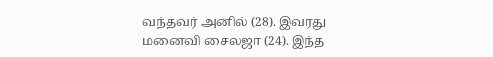வந்தவர் அனில் (28). இவரது மனைவி சைலஜா (24). இந்த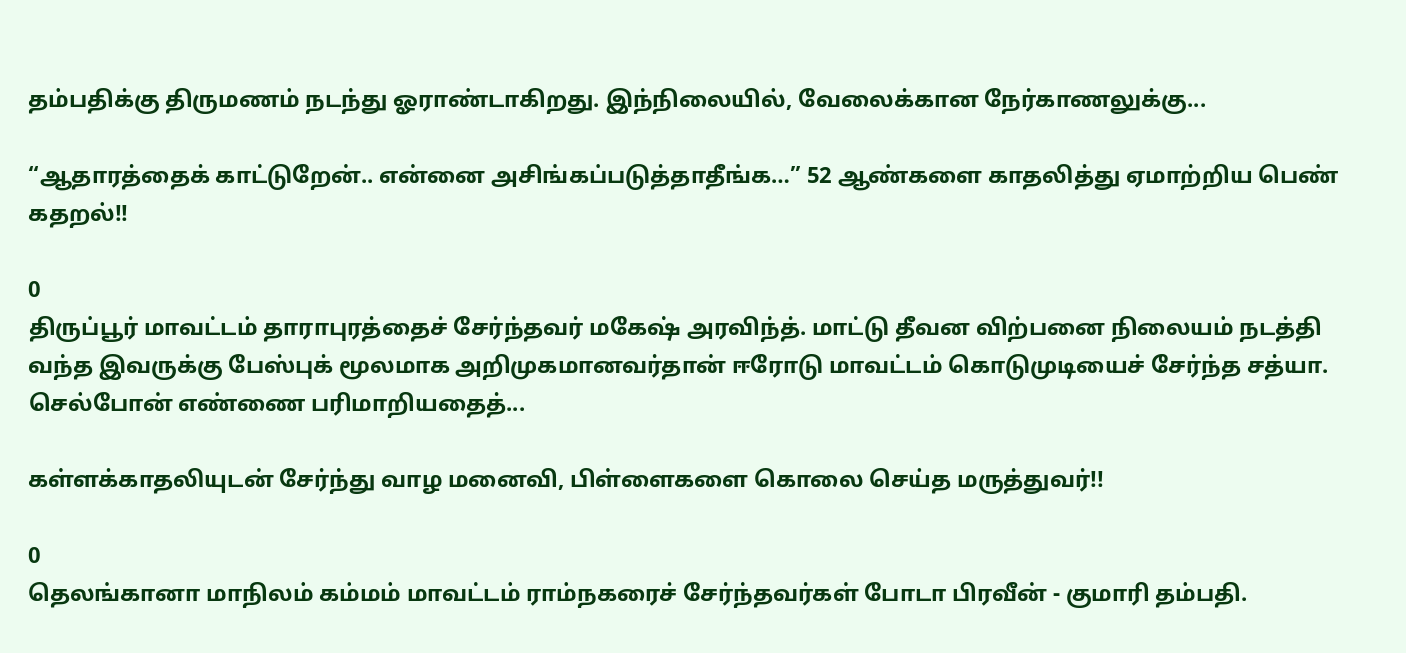தம்பதிக்கு திருமணம் நடந்து ஓராண்டாகிறது. இந்நிலையில், வேலைக்கான நேர்காணலுக்கு...

“ஆதாரத்தைக் காட்டுறேன்.. என்னை அசிங்கப்படுத்தாதீங்க…” 52 ஆண்களை காதலித்து ஏமாற்றிய பெண் கதறல்!!

0
திருப்பூர் மாவட்டம் தாராபுரத்தைச் சேர்ந்தவர் மகேஷ் அரவிந்த். மாட்டு தீவன விற்பனை நிலையம் நடத்தி வந்த இவருக்கு பேஸ்புக் மூலமாக அறிமுகமானவர்தான் ஈரோடு மாவட்டம் கொடுமுடியைச் சேர்ந்த சத்யா. செல்போன் எண்ணை பரிமாறியதைத்...

கள்ளக்காதலியுடன் சேர்ந்து வாழ மனைவி, பிள்ளைகளை கொலை செய்த மருத்துவர்!!

0
தெலங்கானா மாநிலம் கம்மம் மாவட்டம் ராம்நகரைச் சேர்ந்தவர்கள் போடா பிரவீன் - குமாரி தம்பதி.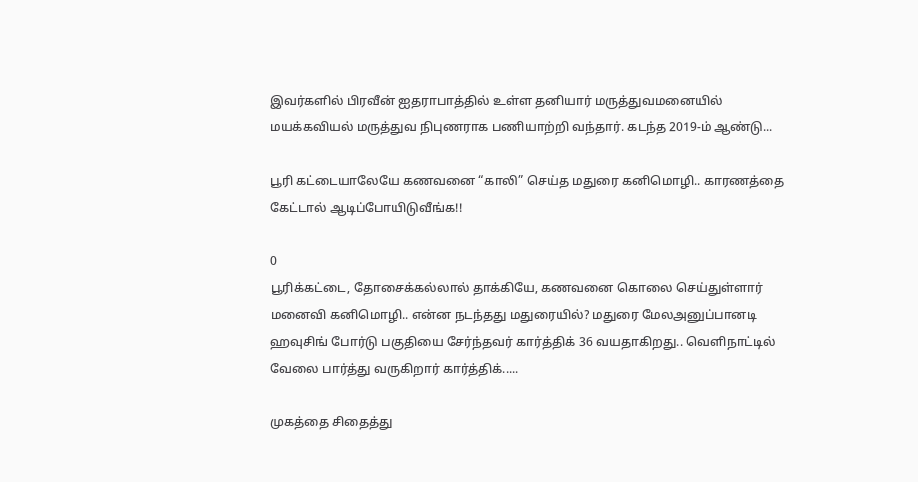இவர்களில் பிரவீன் ஐதராபாத்தில் உள்ள தனியார் மருத்துவமனையில் மயக்கவியல் மருத்துவ நிபுணராக பணியாற்றி வந்தார். கடந்த 2019-ம் ஆண்டு...

பூரி கட்டையாலேயே கணவனை “காலி” செய்த மதுரை கனிமொழி.. காரணத்தை கேட்டால் ஆடிப்போயிடுவீங்க!!

0
பூரிக்கட்டை, தோசைக்கல்லால் தாக்கியே, கணவனை கொலை செய்துள்ளார் மனைவி கனிமொழி.. என்ன நடந்தது மதுரையில்? மதுரை மேலஅனுப்பானடி ஹவுசிங் போர்டு பகுதியை சேர்ந்தவர் கார்த்திக் 36 வயதாகிறது.. வெளிநாட்டில் வேலை பார்த்து வருகிறார் கார்த்திக்.....

முகத்தை சிதைத்து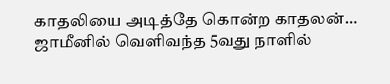காதலியை அடித்தே கொன்ற காதலன்… ஜாமீனில் வெளிவந்த 5வது நாளில்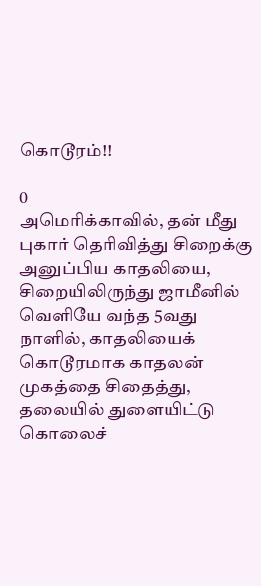கொடூரம்!!

0
அமெரிக்காவில், தன் மீது புகார் தெரிவித்து சிறைக்கு அனுப்பிய காதலியை, சிறையிலிருந்து ஜாமீனில் வெளியே வந்த 5வது நாளில், காதலியைக் கொடூரமாக காதலன் முகத்தை சிதைத்து, தலையில் துளையிட்டு கொலைச்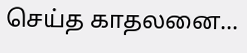செய்த காதலனை...